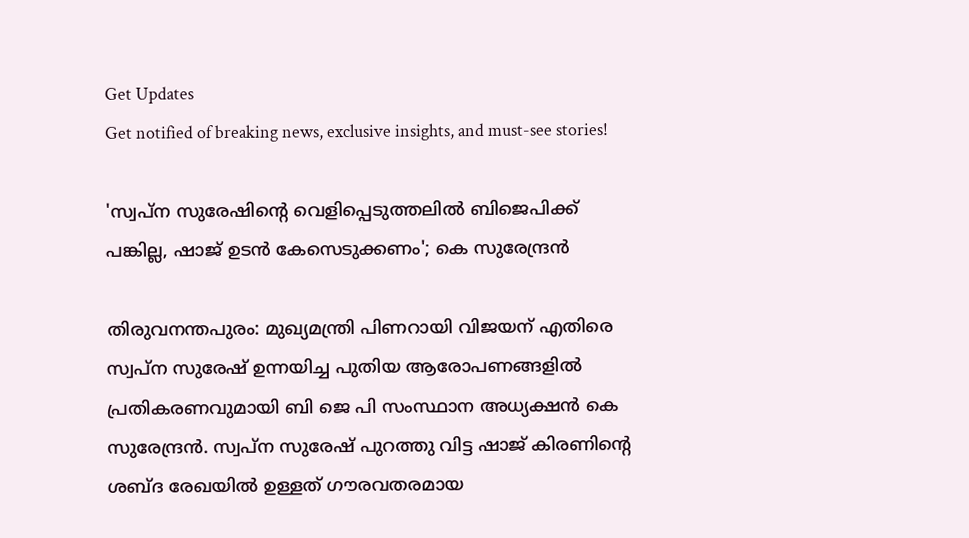Get Updates
Get notified of breaking news, exclusive insights, and must-see stories!

'സ്വപ്‍ന സുരേഷിന്റെ വെളിപ്പെടുത്തലിൽ ബിജെപിക്ക് പങ്കില്ല, ഷാജ് ഉടൻ കേസെടുക്കണം'; കെ സുരേന്ദ്രൻ

തിരുവനന്തപുരം: മുഖ്യമന്ത്രി പിണറായി വിജയന് എതിരെ സ്വപ്ന സുരേഷ് ഉന്നയിച്ച പുതിയ ആരോപണങ്ങളിൽ പ്രതികരണവുമായി ബി ജെ പി സംസ്ഥാന അധ്യക്ഷൻ കെ സുരേന്ദ്രൻ. സ്വപ്ന സുരേഷ് പുറത്തു വിട്ട ഷാജ് കിരണിന്റെ ശബ്‌ദ രേഖയിൽ ഉള്ളത് ഗൗരവതരമായ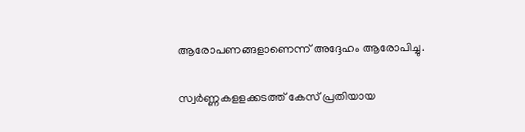ആരോപണങ്ങളാണെന്ന് അദ്ദേഹം ആരോപിച്ചു.

സ്വർണ്ണകളളക്കടത്ത് കേസ് പ്രതിയായ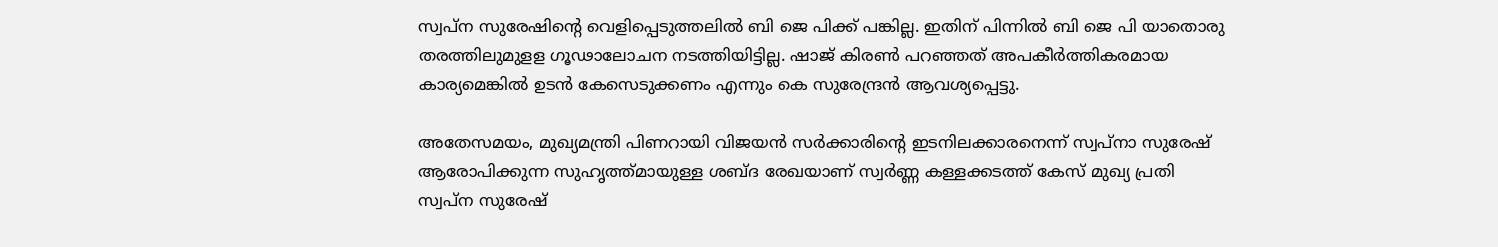സ്വപ്‍ന സുരേഷിന്റെ വെളിപ്പെടുത്തലിൽ ബി ജെ പിക്ക് പങ്കില്ല. ഇതിന് പിന്നിൽ ബി ജെ പി യാതൊരു തരത്തിലുമുളള ഗൂഢാലോചന നടത്തിയിട്ടില്ല. ഷാജ് കിരൺ പറഞ്ഞത് അപകീർത്തികരമായ കാര്യമെങ്കിൽ ഉടൻ കേസെടുക്കണം എന്നും കെ സുരേന്ദ്രൻ ആവശ്യപ്പെട്ടു.

അതേസമയം, മുഖ്യമന്ത്രി പിണറായി വിജയൻ സർക്കാരിന്റെ ഇടനിലക്കാരനെന്ന് സ്വപ്നാ സുരേഷ് ആരോപിക്കുന്ന സുഹൃത്ത്മായുള്ള ശബ്ദ രേഖയാണ് സ്വർണ്ണ കള്ളക്കടത്ത് കേസ് മുഖ്യ പ്രതി സ്വപ്ന സുരേഷ്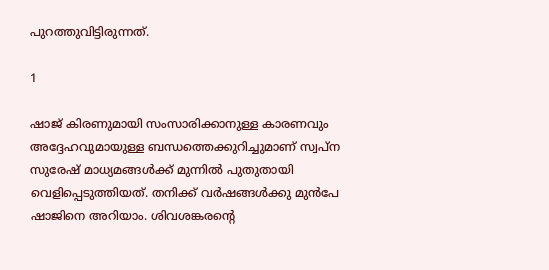പുറത്തുവിട്ടിരുന്നത്.

1

ഷാജ് കിരണുമായി സംസാരിക്കാനുള്ള കാരണവും അദ്ദേഹവുമായുള്ള ബന്ധത്തെക്കുറിച്ചുമാണ് സ്വപ്ന സുരേഷ് മാധ്യമങ്ങൾക്ക് മുന്നിൽ പുതുതായി വെളിപ്പെടുത്തിയത്. തനിക്ക് വർഷങ്ങൾക്കു മുൻപേ ഷാജിനെ അറിയാം. ശിവശങ്കരന്റെ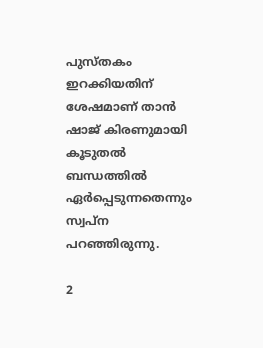പുസ്തകം ഇറക്കിയതിന് ശേഷമാണ് താൻ ഷാജ് കിരണുമായി കൂടുതൽ ബന്ധത്തിൽ ഏർപ്പെടുന്നതെന്നും സ്വപ്ന പറഞ്ഞിരുന്നു.

2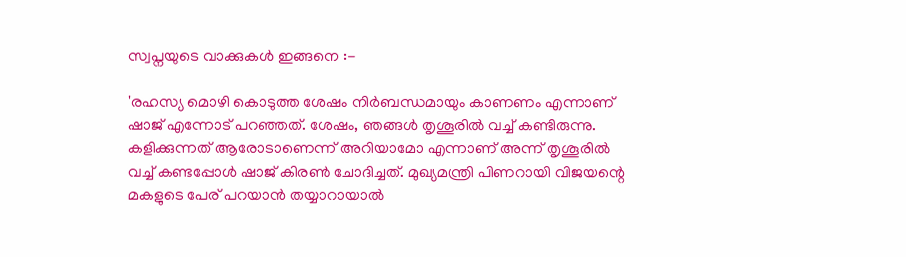സ്വപ്നയുടെ വാക്കുകൾ ഇങ്ങനെ :-

'രഹസ്യ മൊഴി കൊടുത്ത ശേഷം നിർബന്ധമായും കാണണം എന്നാണ് ഷാജ് എന്നോട് പറഞ്ഞത്. ശേഷം, ഞങ്ങൾ തൃശൂരിൽ വച്ച് കണ്ടിരുന്നു. കളിക്കുന്നത് ആരോടാണെന്ന് അറിയാമോ എന്നാണ് അന്ന് തൃശൂരിൽ വച്ച് കണ്ടപ്പോൾ ഷാജ് കിരൺ ചോദിച്ചത്. മുഖ്യമന്ത്രി പിണറായി വിജയന്റെ മകളുടെ പേര് പറയാൻ തയ്യാറായാൽ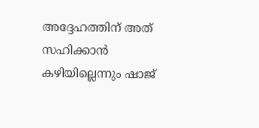അദ്ദേഹത്തിന് അത് സഹിക്കാൻ കഴിയില്ലെന്നും ഷാജ്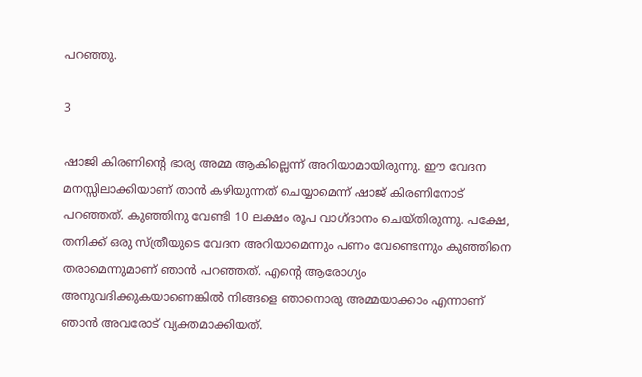പറഞ്ഞു.

3

ഷാജി കിരണിന്റെ ഭാര്യ അമ്മ ആകില്ലെന്ന് അറിയാമായിരുന്നു. ഈ വേദന മനസ്സിലാക്കിയാണ് താൻ കഴിയുന്നത് ചെയ്യാമെന്ന് ഷാജ് കിരണിനോട് പറഞ്ഞത്. കുഞ്ഞിനു വേണ്ടി 10 ലക്ഷം രൂപ വാഗ്ദാനം ചെയ്തിരുന്നു. പക്ഷേ, തനിക്ക് ഒരു സ്ത്രീയുടെ വേദന അറിയാമെന്നും പണം വേണ്ടെന്നും കുഞ്ഞിനെ തരാമെന്നുമാണ് ഞാൻ പറഞ്ഞത്. എന്റെ ആരോഗ്യം അനുവദിക്കുകയാണെങ്കിൽ നിങ്ങളെ ഞാനൊരു അമ്മയാക്കാം എന്നാണ് ഞാൻ അവരോട് വ്യക്തമാക്കിയത്.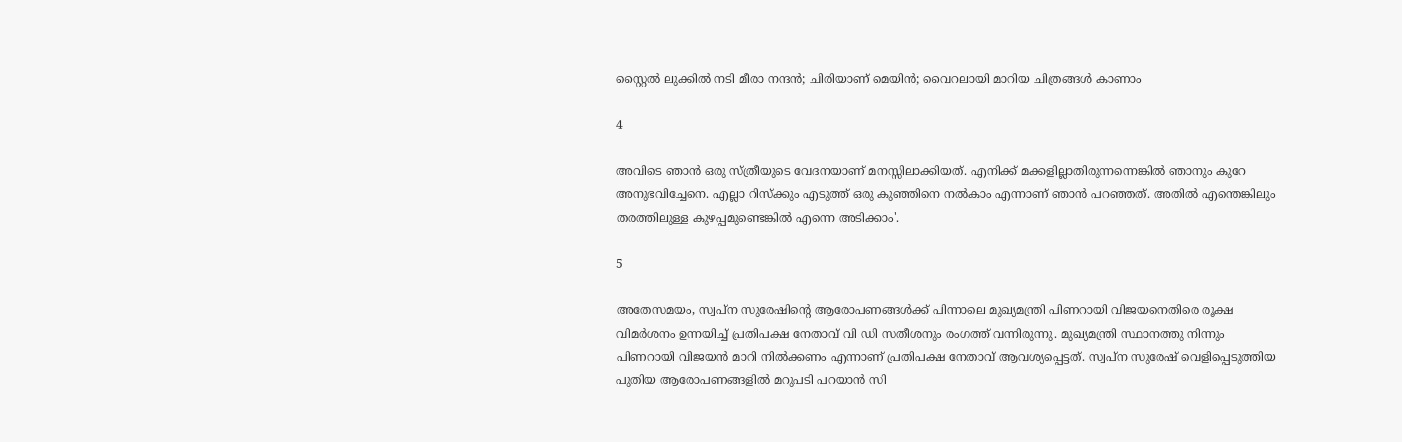സ്റ്റൈൽ ലുക്കിൽ നടി മീരാ നന്ദൻ; ചിരിയാണ് മെയിൻ; വൈറലായി മാറിയ ചിത്രങ്ങൾ കാണാം

4

അവിടെ ഞാൻ ഒരു സ്ത്രീയുടെ വേദനയാണ് മനസ്സിലാക്കിയത്. എനിക്ക് മക്കളില്ലാതിരുന്നന്നെങ്കിൽ ഞാനും കുറേ അനുഭവിച്ചേനെ. എല്ലാ റിസ്ക്കും എടുത്ത് ഒരു കുഞ്ഞിനെ നൽകാം എന്നാണ് ഞാൻ പറഞ്ഞത്. അതിൽ എന്തെങ്കിലും തരത്തിലുള്ള കുഴപ്പമുണ്ടെങ്കിൽ എന്നെ അടിക്കാം'.

5

അതേസമയം, സ്വപ്ന സുരേഷിന്റെ ആരോപണങ്ങൾക്ക് പിന്നാലെ മുഖ്യമന്ത്രി പിണറായി വിജയനെതിരെ രൂക്ഷ വിമർശനം ഉന്നയിച്ച് പ്രതിപക്ഷ നേതാവ് വി ഡി സതീശനും രംഗത്ത് വന്നിരുന്നു. മുഖ്യമന്ത്രി സ്ഥാനത്തു നിന്നും പിണറായി വിജയൻ മാറി നിൽക്കണം എന്നാണ് പ്രതിപക്ഷ നേതാവ് ആവശ്യപ്പെട്ടത്. സ്വപ്ന സുരേഷ് വെളിപ്പെടുത്തിയ പുതിയ ആരോപണങ്ങളിൽ മറുപടി പറയാൻ സി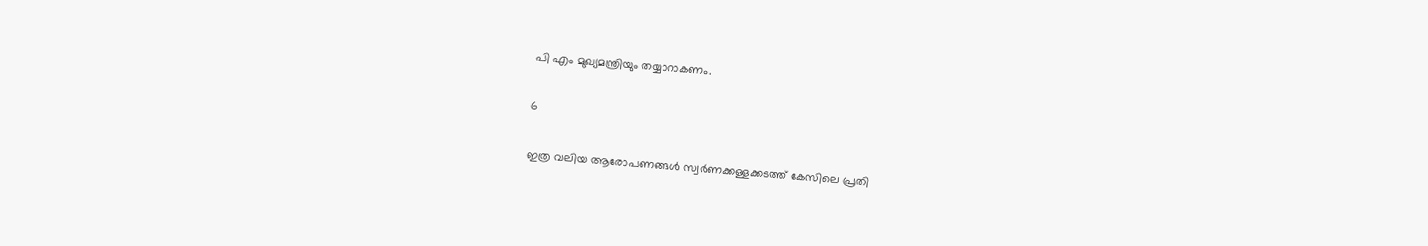പി എം മുഖ്യമന്ത്രിയും തയ്യാറാകണം.

6

ഇത്ര വലിയ ആരോപണങ്ങൾ സ്വർണക്കള്ളക്കടത്ത് കേസിലെ പ്രതി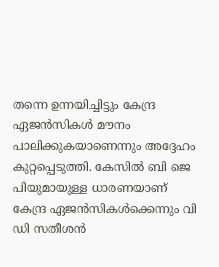തന്നെ ഉന്നയിച്ചിട്ടും കേന്ദ്ര ഏജൻസികൾ മൗനം പാലിക്കുകയാണെന്നും അദ്ദേഹം കുറ്റപ്പെടുത്തി. കേസിൽ ബി ജെ പിയുമായുള്ള ധാരണയാണ് കേന്ദ്ര ഏജൻസികൾക്കെന്നും വി ഡി സതീശൻ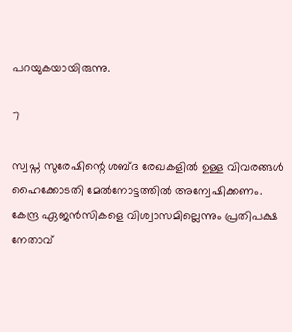പറയുകയായിരുന്നു.

7

സ്വപ്ന സുരേഷിന്റെ ശബ്ദ രേഖകളിൽ ഉള്ള വിവരങ്ങൾ ഹൈക്കോടതി മേൽനോട്ടത്തിൽ അന്വേഷിക്കണം. കേന്ദ്ര ഏജൻസികളെ വിശ്വാസമില്ലെന്നും പ്രതിപക്ഷ നേതാവ്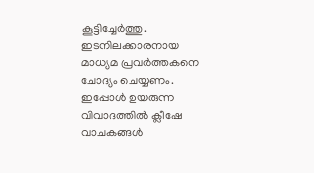കൂട്ടിച്ചേർത്തു. ഇടനിലക്കാരനായ മാധ്യമ പ്രവർത്തകനെ ചോദ്യം ചെയ്യണം. ഇപ്പോൾ ഉയരുന്ന വിവാദത്തിൽ ക്ലീഷേ വാചകങ്ങൾ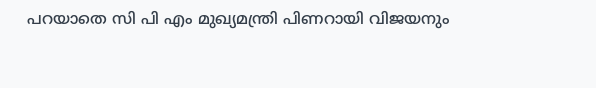പറയാതെ സി പി എം മുഖ്യമന്ത്രി പിണറായി വിജയനും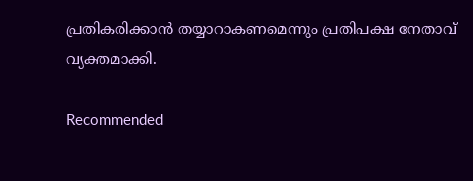പ്രതികരിക്കാൻ തയ്യാറാകണമെന്നും പ്രതിപക്ഷ നേതാവ് വ്യക്തമാക്കി.

Recommended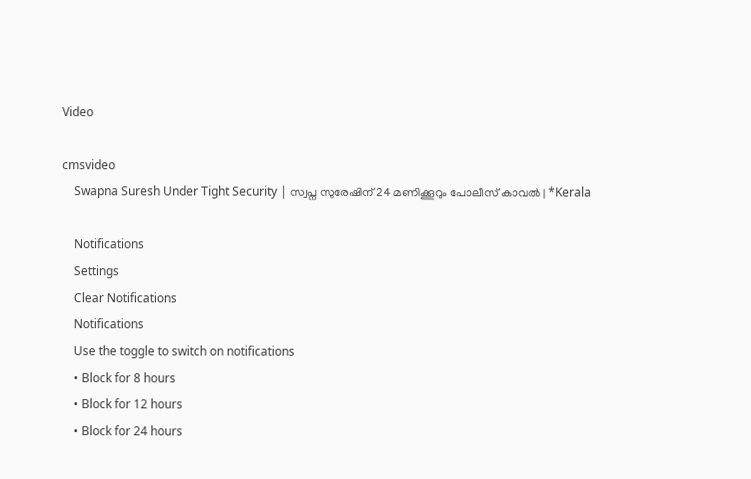Video

cmsvideo
    Swapna Suresh Under Tight Security | സ്വപ്ന സുരേഷിന് 24 മണിക്കൂറും പോലീസ് കാവല്‍ | *Kerala

    Notifications
    Settings
    Clear Notifications
    Notifications
    Use the toggle to switch on notifications
    • Block for 8 hours
    • Block for 12 hours
    • Block for 24 hours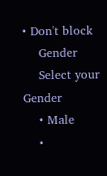• Don't block
    Gender
    Select your Gender
    • Male
    •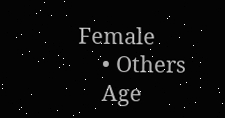Female
    • Others
    Age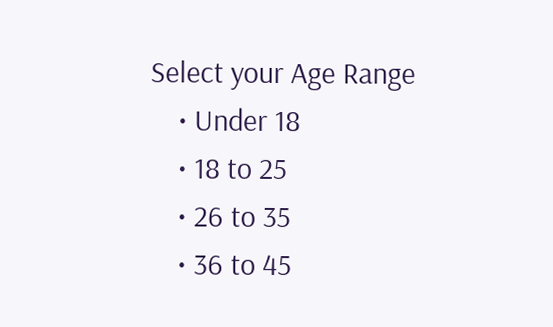Select your Age Range
    • Under 18
    • 18 to 25
    • 26 to 35
    • 36 to 45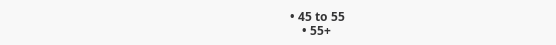• 45 to 55
    • 55+